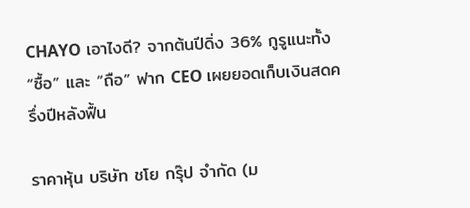CHAYO เอาไงดี? จากต้นปีดิ่ง 36% กูรูแนะทั้ง “ซื้อ” และ “ถือ” ฟาก CEO เผยยอดเก็บเงินสดครึ่งปีหลังฟื้น

ราคาหุ้น บริษัท ชโย กรุ๊ป จำกัด (ม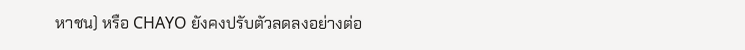หาชน) หรือ CHAYO ยังคงปรับตัวลดลงอย่างต่อ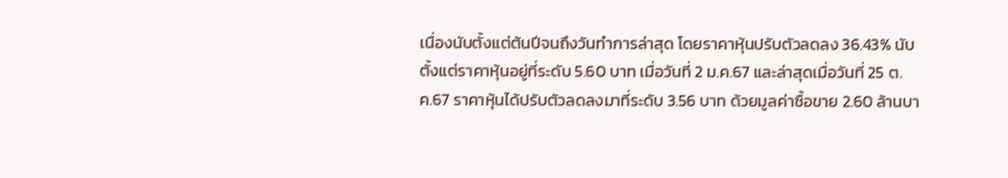เนื่องนับตั้งแต่ต้นปีจนถึงวันทำการล่าสุด โดยราคาหุ้นปรับตัวลดลง 36.43% นับตั้งแต่ราคาหุ้นอยู่ที่ระดับ 5.60 บาท เมื่อวันที่ 2 ม.ค.67 และล่าสุดเมื่อวันที่ 25 ต.ค.67 ราคาหุ้นได้ปรับตัวลดลงมาที่ระดับ 3.56 บาท ด้วยมูลค่าซื้อขาย 2.60 ล้านบา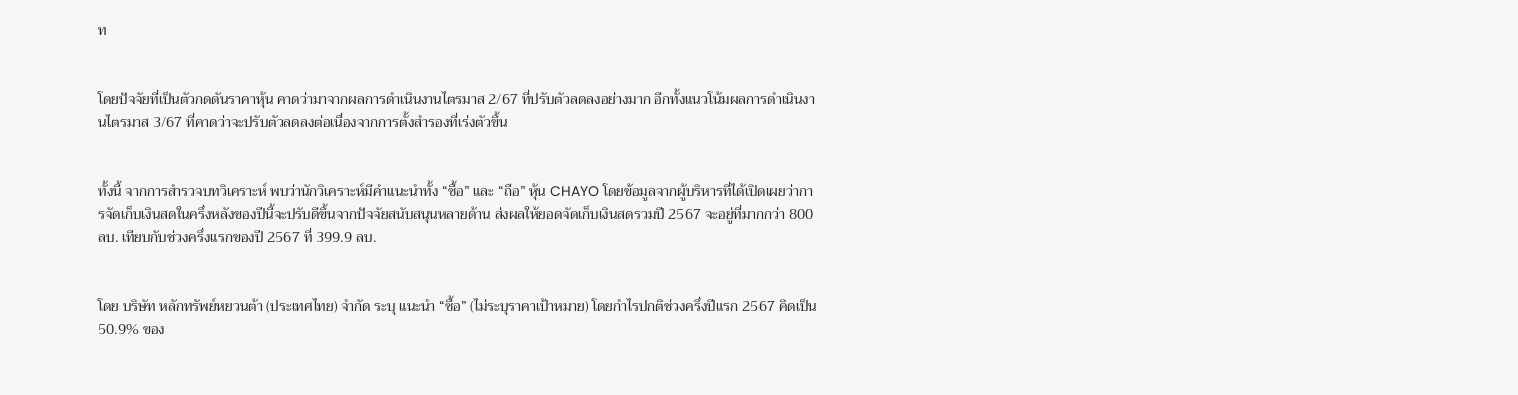ท


โดยปัจจัยที่เป็นตัวกดดันราคาหุ้น คาดว่ามาจากผลการดำเนินงานไตรมาส 2/67 ที่ปรับตัวลดลงอย่างมาก อีกทั้งแนวโน้มผลการดำเนินงานไตรมาส 3/67 ที่คาดว่าจะปรับตัวลดลงต่อเนื่องจากการตั้งสำรองที่เร่งตัวขึ้น


ทั้งนี้ จากการสำรวจบทวิเคราะห์ พบว่านักวิเคราะห์มีคำแนะนำทั้ง “ซื้อ” และ “ถือ” หุ้น CHAYO โดยข้อมูลจากผู้บริหารที่ได้เปิดเผยว่าการจัดเก็บเงินสดในครึ่งหลังของปีนี้จะปรับดีขึ้นจากปัจจัยสนับสนุนหลายด้าน ส่งผลให้ยอดจัดเก็บเงินสดรวมปี 2567 จะอยู่ที่มากกว่า 800 ลบ. เทียบกับช่วงครึ่งแรกของปี 2567 ที่ 399.9 ลบ.


โดย บริษัท หลักทรัพย์หยวนต้า (ประเทศไทย) จำกัด ระบุ แนะนำ “ซื้อ” (ไม่ระบุราคาเป้าหมาย) โดยกำไรปกติช่วงครึ่งปีแรก 2567 คิดเป็น 50.9% ของ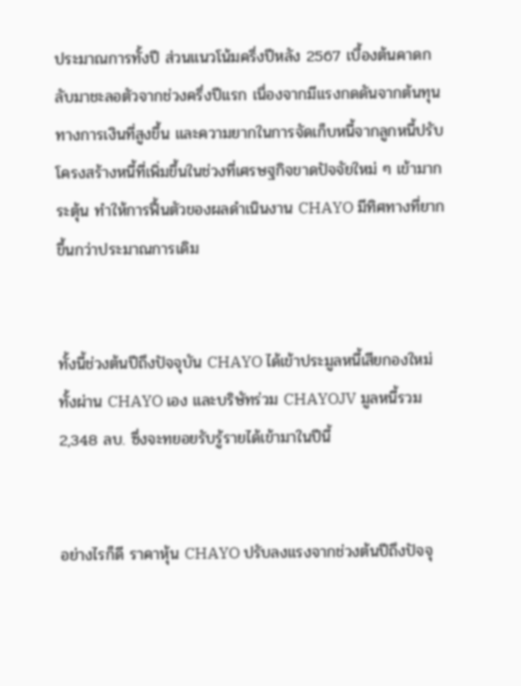ประมาณการทั้งปี ส่วนแนวโน้มครึ่งปีหลัง 2567 เบื้องต้นคาดกลับมาชะลอตัวจากช่วงครึ่งปีแรก เนื่องจากมีแรงกดดันจากต้นทุนทางการเงินที่สูงขึ้น และความยากในการจัดเก็บหนี้จากลูกหนี้ปรับโครงสร้างหนี้ที่เพิ่มขึ้นในช่วงที่เศรษฐกิจขาดปัจจัยใหม่ ๆ เข้ามากระตุ้น ทำให้การฟื้นตัวของผลดำเนินงาน CHAYO มีทิศทางที่ยากขึ้นกว่าประมาณการเดิม


ทั้งนี้ช่วงต้นปีถึงปัจจุบัน CHAYO ได้เข้าประมูลหนี้เสียกองใหม่ทั้งผ่าน CHAYO เอง และบริษัทร่วม CHAYOJV มูลหนี้รวม 2,348 ลบ. ซึ่งจะทยอยรับรู้รายได้เข้ามาในปีนี้


อย่างไรก็ดี ราคาหุ้น CHAYO ปรับลงแรงจากช่วงต้นปีถึงปัจจุ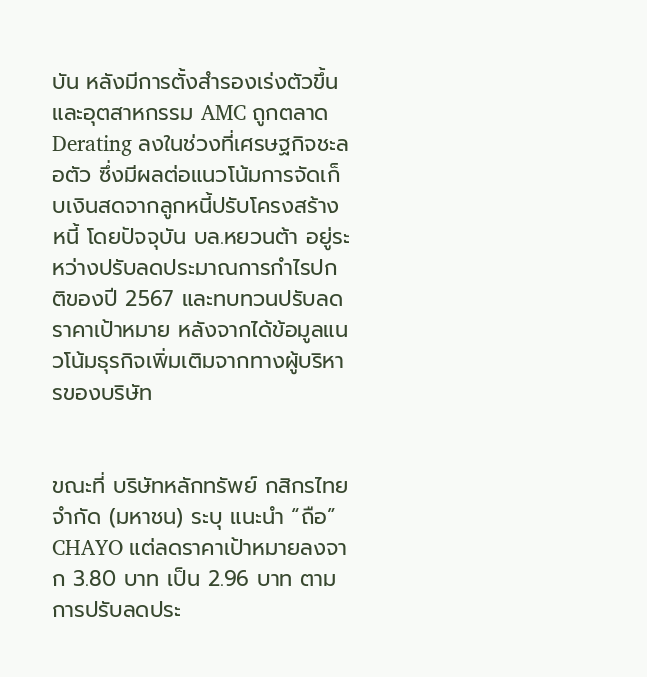บัน หลังมีการตั้งสำรองเร่งตัวขึ้น และอุตสาหกรรม AMC ถูกตลาด Derating ลงในช่วงที่เศรษฐกิจชะลอตัว ซึ่งมีผลต่อแนวโน้มการจัดเก็บเงินสดจากลูกหนี้ปรับโครงสร้างหนี้ โดยปัจจุบัน บล.หยวนต้า อยู่ระหว่างปรับลดประมาณการกำไรปกติของปี 2567 และทบทวนปรับลดราคาเป้าหมาย หลังจากได้ข้อมูลแนวโน้มธุรกิจเพิ่มเติมจากทางผู้บริหารของบริษัท


ขณะที่ บริษัทหลักทรัพย์ กสิกรไทย จำกัด (มหาชน) ระบุ แนะนำ “ถือ” CHAYO แต่ลดราคาเป้าหมายลงจาก 3.80 บาท เป็น 2.96 บาท ตามการปรับลดประ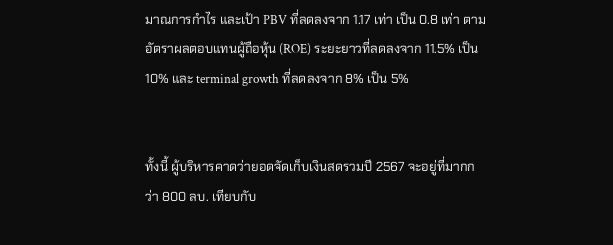มาณการกําไร และเป้า PBV ที่ลดลงจาก 1.17 เท่า เป็น 0.8 เท่า ตามอัตราผลตอบแทนผู้ถือหุ้น (ROE) ระยะยาวที่ลดลงจาก 11.5% เป็น 10% และ terminal growth ที่ลดลงจาก 8% เป็น 5%


ทั้งนี้ ผู้บริหารคาดว่ายอดจัดเก็บเงินสดรวมปี 2567 จะอยู่ที่มากกว่า 800 ลบ. เทียบกับ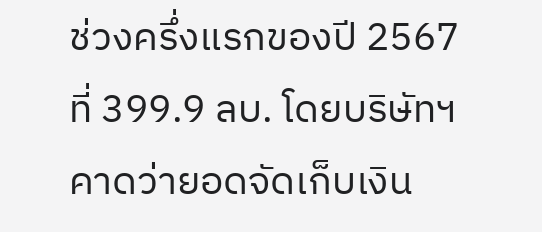ช่วงครึ่งแรกของปี 2567 ที่ 399.9 ลบ. โดยบริษัทฯ คาดว่ายอดจัดเก็บเงิน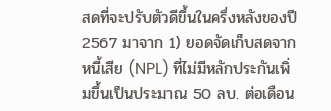สดที่จะปรับตัวดีขึ้นในครึ่งหลังของปี 2567 มาจาก 1) ยอดจัดเก็บสดจากหนี้เสีย (NPL) ที่ไม่มีหลักประกันเพิ่มขึ้นเป็นประมาณ 50 ลบ. ต่อเดือน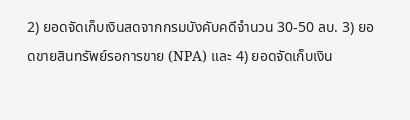2) ยอดจัดเก็บเงินสดจากกรมบังคับคดีจํานวน 30-50 ลบ. 3) ยอดขายสินทรัพย์รอการขาย (NPA) และ 4) ยอดจัดเก็บเงิน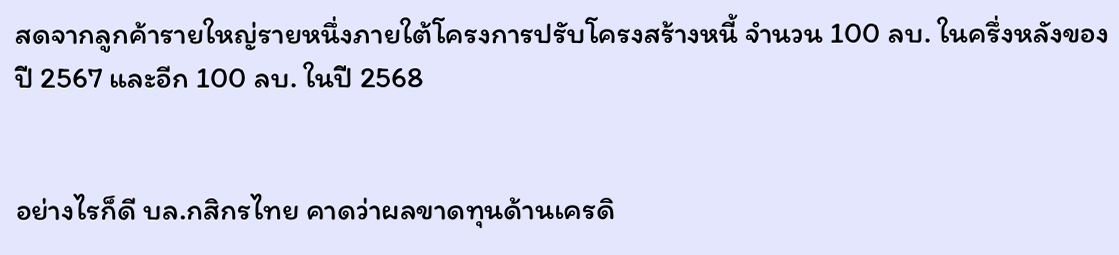สดจากลูกค้ารายใหญ่รายหนึ่งภายใต้โครงการปรับโครงสร้างหนี้ จํานวน 100 ลบ. ในครึ่งหลังของปี 2567 และอีก 100 ลบ. ในปี 2568


อย่างไรก็ดี บล.กสิกรไทย คาดว่าผลขาดทุนด้านเครดิ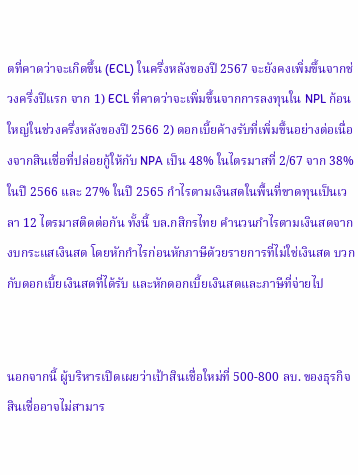ตที่คาดว่าจะเกิดขึ้น (ECL) ในครึ่งหลังของปี 2567 จะยังคงเพิ่มขึ้นจากช่วงครึ่งปีแรก จาก 1) ECL ที่คาดว่าจะเพิ่มขึ้นจากการลงทุนใน NPL ก้อนใหญ่ในช่วงครึ่งหลังของปี 2566 2) ดอกเบี้ยค้างรับที่เพิ่มขึ้นอย่างต่อเนื่องจากสินเชื่อที่ปล่อยกู้ให้กับ NPA เป็น 48% ในไตรมาสที่ 2/67 จาก 38% ในปี 2566 และ 27% ในปี 2565 กําไรตามเงินสดในพื้นที่ขาดทุนเป็นเวลา 12 ไตรมาสติดต่อกัน ทั้งนี้ บล.กสิกรไทย คํานวนกําไรตามเงินสดจากงบกระแสเงินสด โดยหักกําไรก่อนหักภาษีด้วยรายการที่ไม่ใช่เงินสด บวกกับดอกเบี้ยเงินสดที่ได้รับ และหักดอกเบี้ยเงินสดและภาษีที่จ่ายไป


นอกจากนี้ ผู้บริหารเปิดเผยว่าเป้าสินเชื่อใหม่ที่ 500-800 ลบ. ของธุรกิจสินเชื่ออาจไม่สามาร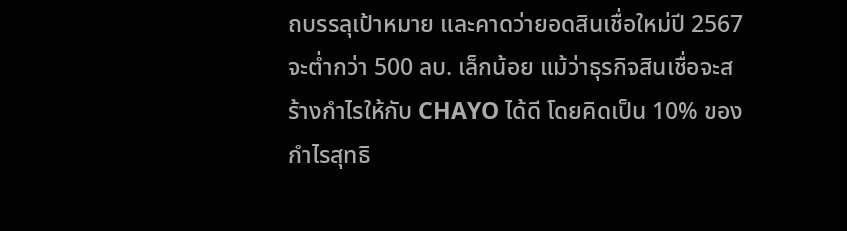ถบรรลุเป้าหมาย และคาดว่ายอดสินเชื่อใหม่ปี 2567 จะต่ำกว่า 500 ลบ. เล็กน้อย แม้ว่าธุรกิจสินเชื่อจะสร้างกําไรให้กับ CHAYO ได้ดี โดยคิดเป็น 10% ของกําไรสุทธิ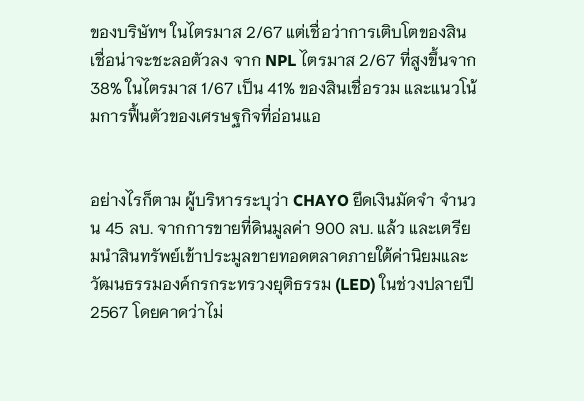ของบริษัทฯ ในไตรมาส 2/67 แต่เชื่อว่าการเติบโตของสินเชื่อน่าจะชะลอตัวลง จาก NPL ไตรมาส 2/67 ที่สูงขึ้นจาก 38% ในไตรมาส 1/67 เป็น 41% ของสินเชื่อรวม และแนวโน้มการฟื้นตัวของเศรษฐกิจที่อ่อนแอ


อย่างไรก็ตาม ผู้บริหารระบุว่า CHAYO ยึดเงินมัดจํา จํานวน 45 ลบ. จากการขายที่ดินมูลค่า 900 ลบ. แล้ว และเตรียมนําสินทรัพย์เข้าประมูลขายทอดตลาดภายใต้ค่านิยมและวัฒนธรรมองค์กรกระทรวงยุติธรรม (LED) ในช่วงปลายปี 2567 โดยคาดว่าไม่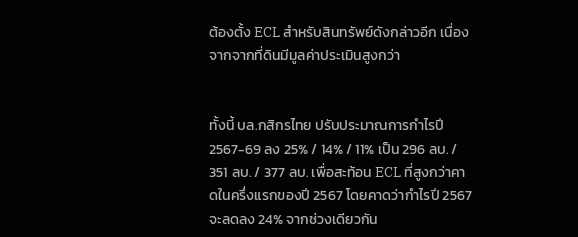ต้องตั้ง ECL สําหรับสินทรัพย์ดังกล่าวอีก เนื่องจากจากที่ดินมีมูลค่าประเมินสูงกว่า


ทั้งนี้ บล.กสิกรไทย ปรับประมาณการกําไรปี 2567-69 ลง 25% / 14% / 11% เป็น 296 ลบ. / 351 ลบ. / 377 ลบ. เพื่อสะท้อน ECL ที่สูงกว่าคาดในครึ่งแรกของปี 2567 โดยคาดว่ากําไรปี 2567 จะลดลง 24% จากช่วงเดียวกัน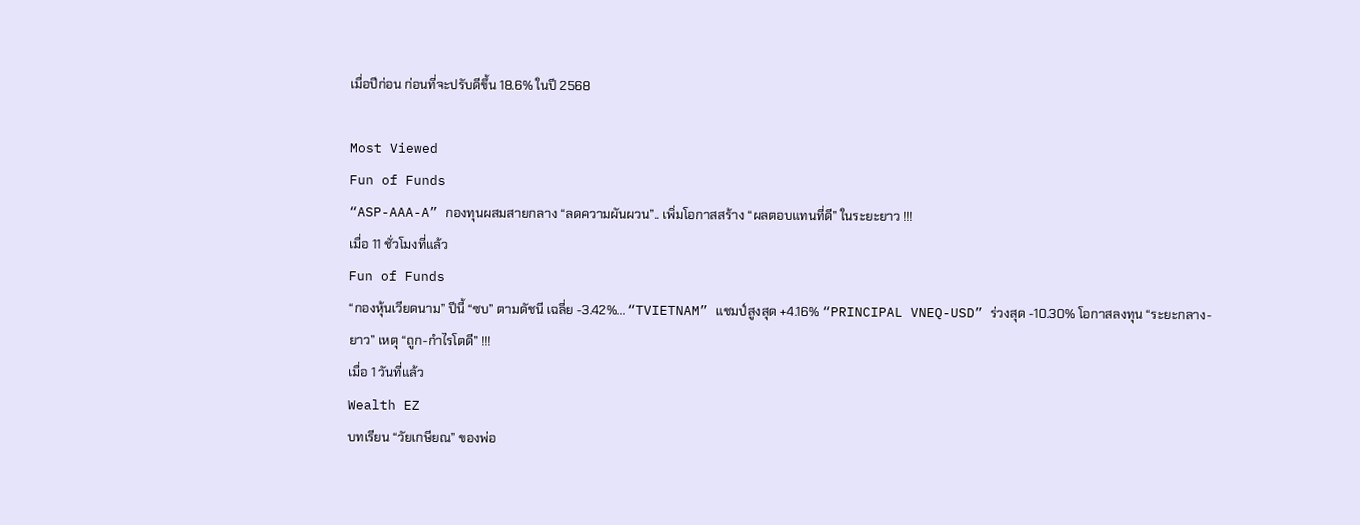เมื่อปีก่อน ก่อนที่จะปรับดีขึ้น 18.6% ในปี 2568

Most Viewed
Fun of Funds
“ASP-AAA-A” กองทุนผสมสายกลาง “ลดความผันผวน”.. เพิ่มโอกาสสร้าง “ผลตอบแทนที่ดี” ในระยะยาว !!!
เมื่อ 11 ชั่วโมงที่แล้ว
Fun of Funds
“กองหุ้นเวียดนาม” ปีนี้ “ซบ” ตามดัชนี เฉลี่ย -3.42%... “TVIETNAM” แชมป์สูงสุด +4.16% “PRINCIPAL VNEQ-USD” ร่วงสุด -10.30% โอกาสลงทุน “ระยะกลาง-ยาว” เหตุ “ถูก-กำไรโตดี” !!!
เมื่อ 1 วันที่แล้ว
Wealth EZ
บทเรียน “วัยเกษียณ” ของพ่อ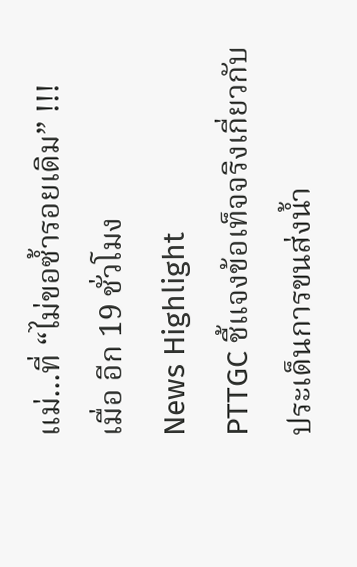แม่...ที่ “ไม่ขอซ้ำรอยเดิม” !!!
เมื่อ อีก 19 ชั่วโมง
News Highlight
PTTGC ชี้แจงข้อเท็จจริงเกี่ยวกับประเด็นการขนส่งน้ำ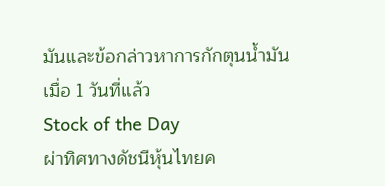มันและข้อกล่าวหาการกักตุนน้ำมัน
เมื่อ 1 วันที่แล้ว
Stock of the Day
ผ่าทิศทางดัชนีหุ้นไทยค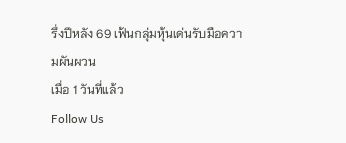รึ่งปีหลัง 69 เฟ้นกลุ่มหุ้นเด่นรับมือความผันผวน
เมื่อ 1 วันที่แล้ว
Follow Us